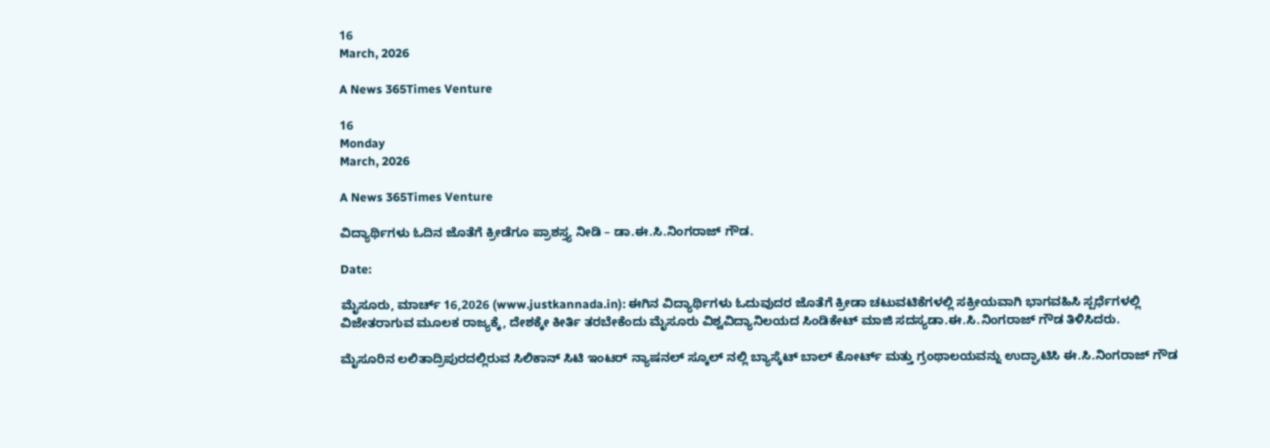16
March, 2026

A News 365Times Venture

16
Monday
March, 2026

A News 365Times Venture

ವಿದ್ಯಾರ್ಥಿಗಳು ಓದಿನ ಜೊತೆಗೆ ಕ್ರೀಡೆಗೂ ಪ್ರಾಶಸ್ತ್ಯ ನೀಡಿ – ಡಾ.ಈ.ಸಿ.ನಿಂಗರಾಜ್ ಗೌಡ.

Date:

ಮೈಸೂರು, ಮಾರ್ಚ್ 16,2026 (www.justkannada.in): ಈಗಿನ ವಿದ್ಯಾರ್ಥಿಗಳು ಓದುವುದರ ಜೊತೆಗೆ ಕ್ರೀಡಾ ಚಟುವಟಿಕೆಗಳಲ್ಲಿ ಸಕ್ರೀಯವಾಗಿ ಭಾಗವಹಿಸಿ ಸ್ಪರ್ಧೆಗಳಲ್ಲಿ ವಿಜೇತರಾಗುವ ಮೂಲಕ ರಾಜ್ಯಕ್ಕೆ, ದೇಶಕ್ಕೇ ಕೀರ್ತಿ ತರಬೇಕೆಂದು ಮೈಸೂರು ವಿಶ್ವವಿದ್ಯಾನಿಲಯದ ಸಿಂಡಿಕೇಟ್ ಮಾಜಿ ಸದಸ್ಯಡಾ.ಈ.ಸಿ.ನಿಂಗರಾಜ್ ಗೌಡ ತಿಳಿಸಿದರು.

ಮೈಸೂರಿನ ಲಲಿತಾದ್ರಿಪುರದಲ್ಲಿರುವ ಸಿಲಿಕಾನ್ ಸಿಟಿ ಇಂಟರ್ ನ್ಯಾಷನಲ್ ಸ್ಕೂಲ್ ನಲ್ಲಿ ಬ್ಯಾಸ್ಕೆಟ್ ಬಾಲ್ ಕೋರ್ಟ್ ಮತ್ತು ಗ್ರಂಥಾಲಯವನ್ನು ಉದ್ಘಾಟಿಸಿ ಈ.ಸಿ.ನಿಂಗರಾಜ್ ಗೌಡ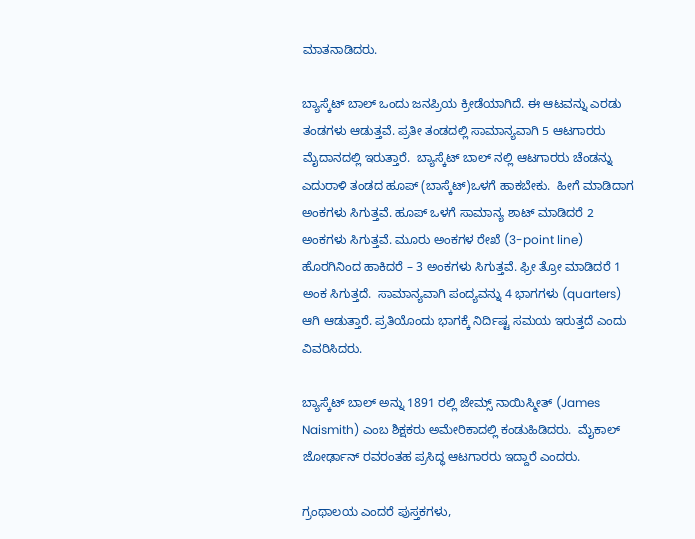ಮಾತನಾಡಿದರು.

ಬ್ಯಾಸ್ಕೆಟ್ ಬಾಲ್ ಒಂದು ಜನಪ್ರಿಯ ಕ್ರೀಡೆಯಾಗಿದೆ. ಈ ಆಟವನ್ನು ಎರಡು ತಂಡಗಳು ಆಡುತ್ತವೆ. ಪ್ರತೀ ತಂಡದಲ್ಲಿ ಸಾಮಾನ್ಯವಾಗಿ 5 ಆಟಗಾರರು ಮೈದಾನದಲ್ಲಿ ಇರುತ್ತಾರೆ.  ಬ್ಯಾಸ್ಕೆಟ್ ಬಾಲ್‌ ನಲ್ಲಿ ಆಟಗಾರರು ಚೆಂಡನ್ನು ಎದುರಾಳಿ ತಂಡದ ಹೂಪ್ (ಬಾಸ್ಕೆಟ್)ಒಳಗೆ ಹಾಕಬೇಕು.  ಹೀಗೆ ಮಾಡಿದಾಗ ಅಂಕಗಳು ಸಿಗುತ್ತವೆ. ಹೂಪ್ ಒಳಗೆ ಸಾಮಾನ್ಯ ಶಾಟ್ ಮಾಡಿದರೆ 2 ಅಂಕಗಳು ಸಿಗುತ್ತವೆ. ಮೂರು ಅಂಕಗಳ ರೇಖೆ (3-point line) ಹೊರಗಿನಿಂದ ಹಾಕಿದರೆ – 3 ಅಂಕಗಳು ಸಿಗುತ್ತವೆ. ಫ್ರೀ ತ್ರೋ ಮಾಡಿದರೆ 1 ಅಂಕ ಸಿಗುತ್ತದೆ.  ಸಾಮಾನ್ಯವಾಗಿ ಪಂದ್ಯವನ್ನು 4 ಭಾಗಗಳು (quarters) ಆಗಿ ಆಡುತ್ತಾರೆ. ಪ್ರತಿಯೊಂದು ಭಾಗಕ್ಕೆ ನಿರ್ದಿಷ್ಟ ಸಮಯ ಇರುತ್ತದೆ ಎಂದು ವಿವರಿಸಿದರು.

ಬ್ಯಾಸ್ಕೆಟ್ ಬಾಲ್ ಅನ್ನು 1891 ರಲ್ಲಿ ಜೇಮ್ಸ್ ನಾಯಿಸ್ಮೀತ್ (James Naismith) ಎಂಬ ಶಿಕ್ಷಕರು ಅಮೇರಿಕಾದಲ್ಲಿ ಕಂಡುಹಿಡಿದರು.  ಮೈಕಾಲ್ ಜೋರ್ಢಾನ್ ರವರಂತಹ ಪ್ರಸಿದ್ಧ ಆಟಗಾರರು ಇದ್ದಾರೆ ಎಂದರು.

ಗ್ರಂಥಾಲಯ ಎಂದರೆ ಪುಸ್ತಕಗಳು,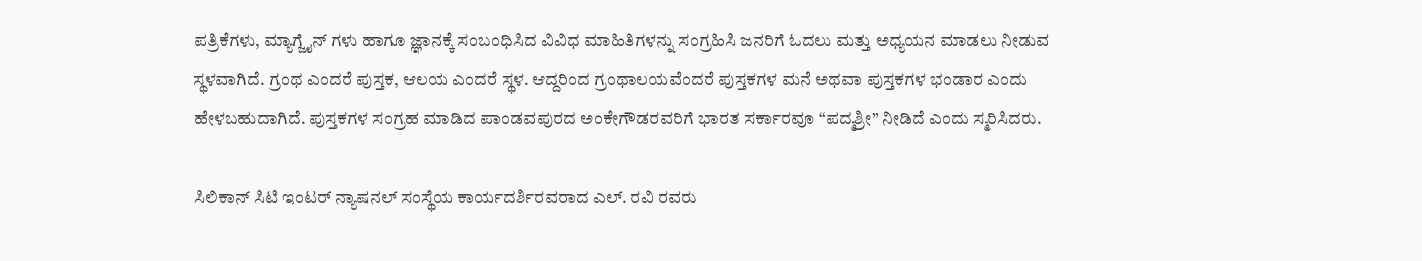ಪತ್ರಿಕೆಗಳು, ಮ್ಯಾಗ್ಜೈನ್ ಗಳು ಹಾಗೂ ಜ್ಞಾನಕ್ಕೆ ಸಂಬಂಧಿಸಿದ ವಿವಿಧ ಮಾಹಿತಿಗಳನ್ನು ಸಂಗ್ರಹಿಸಿ ಜನರಿಗೆ ಓದಲು ಮತ್ತು ಅಧ್ಯಯನ ಮಾಡಲು ನೀಡುವ ಸ್ಥಳವಾಗಿದೆ. ಗ್ರಂಥ ಎಂದರೆ ಪುಸ್ತಕ, ಆಲಯ ಎಂದರೆ ಸ್ಥಳ. ಆದ್ದರಿಂದ ಗ್ರಂಥಾಲಯವೆಂದರೆ ಪುಸ್ತಕಗಳ ಮನೆ ಅಥವಾ ಪುಸ್ತಕಗಳ ಭಂಡಾರ ಎಂದು ಹೇಳಬಹುದಾಗಿದೆ. ಪುಸ್ತಕಗಳ ಸಂಗ್ರಹ ಮಾಡಿದ ಪಾಂಡವಪುರದ ಅಂಕೇಗೌಡರವರಿಗೆ ಭಾರತ ಸರ್ಕಾರವೂ “ಪದ್ಮಶ್ರೀ” ನೀಡಿದೆ ಎಂದು ಸ್ಮರಿಸಿದರು.

ಸಿಲಿಕಾನ್ ಸಿಟಿ ಇಂಟರ್ ನ್ಯಾಷನಲ್ ಸಂಸ್ಥೆಯ ಕಾರ್ಯದರ್ಶಿರವರಾದ ಎಲ್. ರವಿ ರವರು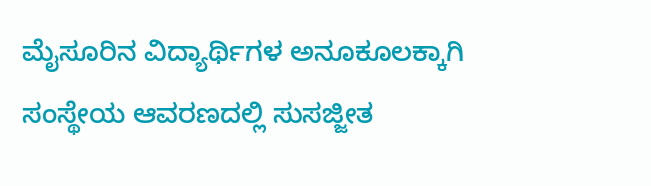ಮೈಸೂರಿನ ವಿದ್ಯಾರ್ಥಿಗಳ ಅನೂಕೂಲಕ್ಕಾಗಿ ಸಂಸ್ಥೇಯ ಆವರಣದಲ್ಲಿ ಸುಸಜ್ಜೀತ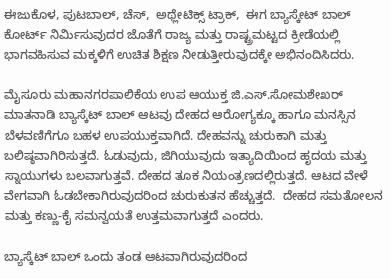ಈಜುಕೊಳ, ಪುಟಬಾಲ್, ಚೆಸ್,  ಅಥ್ಲೇಟಿಕ್ಸ್ ಟ್ರಾಕ್,  ಈಗ ಬ್ಯಾಸ್ಕೇಟ್ ಬಾಲ್ ಕೋರ್ಟ್ ನಿರ್ಮಿಸುವುದರ ಜೊತೆಗೆ ರಾಜ್ಯ ಮತ್ತು ರಾಷ್ಟ್ರಮಟ್ಟದ ಕ್ರೀಡೆಯಲ್ಲಿ ಭಾಗವಹಿಸುವ ಮಕ್ಕಳಿಗೆ ಉಚಿತ ಶಿಕ್ಷಣ ನೀಡುತ್ತೀರುವುದಕ್ಕೇ ಅಭಿನಂದಿಸಿದರು.

ಮೈಸೂರು ಮಹಾನಗರಪಾಲಿಕೆಯ ಉಪ ಆಯುಕ್ತ ಜಿ.ಎಸ್.ಸೋಮಶೇಖರ್  ಮಾತನಾಡಿ ಬ್ಯಾಸ್ಕೆಟ್ ಬಾಲ್ ಆಟವು ದೇಹದ ಆರೋಗ್ಯಕ್ಕೂ ಹಾಗೂ ಮನಸ್ಸಿನ ಬೆಳವಣಿಗೆಗೂ ಬಹಳ ಉಪಯುಕ್ತವಾಗಿದೆ. ದೇಹವನ್ನು ಚುರುಕಾಗಿ ಮತ್ತು ಬಲಿಷ್ಠವಾಗಿರಿಸುತ್ತದೆ. ಓಡುವುದು, ಜಿಗಿಯುವುದು ಇತ್ಯಾದಿಯಿಂದ ಹೃದಯ ಮತ್ತು ಸ್ನಾಯುಗಳು ಬಲವಾಗುತ್ತವೆ. ದೇಹದ ತೂಕ ನಿಯಂತ್ರಣದಲ್ಲಿರುತ್ತದೆ. ಆಟದ ವೇಳೆ ವೇಗವಾಗಿ ಓಡಬೇಕಾಗಿರುವುದರಿಂದ ಚುರುಕುತನ ಹೆಚ್ಚುತ್ತದೆ.  ದೇಹದ ಸಮತೋಲನ ಮತ್ತು ಕಣ್ಣು-ಕೈ ಸಮನ್ವಯತೆ ಉತ್ತಮವಾಗುತ್ತದೆ ಎಂದರು.

ಬ್ಯಾಸ್ಕೆಟ್ ಬಾಲ್ ಒಂದು ತಂಡ ಆಟವಾಗಿರುವುದರಿಂದ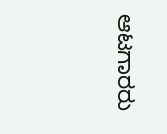ಆಟಗಾರರು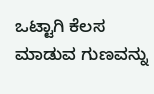ಒಟ್ಟಾಗಿ ಕೆಲಸ ಮಾಡುವ ಗುಣವನ್ನು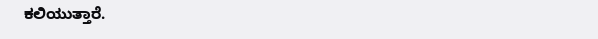ಕಲಿಯುತ್ತಾರೆ.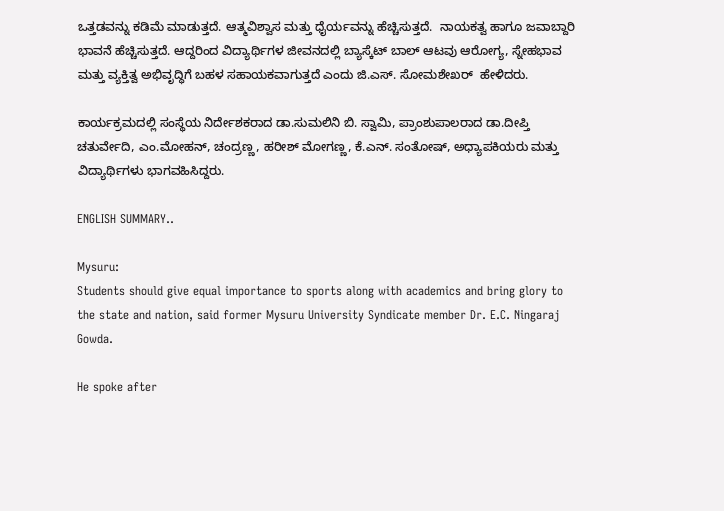ಒತ್ತಡವನ್ನು ಕಡಿಮೆ ಮಾಡುತ್ತದೆ. ಆತ್ಮವಿಶ್ವಾಸ ಮತ್ತು ಧೈರ್ಯವನ್ನು ಹೆಚ್ಚಿಸುತ್ತದೆ.  ನಾಯಕತ್ವ ಹಾಗೂ ಜವಾಬ್ದಾರಿ ಭಾವನೆ ಹೆಚ್ಚಿಸುತ್ತದೆ. ಆದ್ದರಿಂದ ವಿದ್ಯಾರ್ಥಿಗಳ ಜೀವನದಲ್ಲಿ ಬ್ಯಾಸ್ಕೆಟ್ ಬಾಲ್ ಆಟವು ಆರೋಗ್ಯ, ಸ್ನೇಹಭಾವ ಮತ್ತು ವ್ಯಕ್ತಿತ್ವ ಅಭಿವೃದ್ಧಿಗೆ ಬಹಳ ಸಹಾಯಕವಾಗುತ್ತದೆ ಎಂದು ಜಿ.ಎಸ್. ಸೋಮಶೇಖರ್  ಹೇಳಿದರು.

ಕಾರ್ಯಕ್ರಮದಲ್ಲಿ ಸಂಸ್ಥೆಯ ನಿರ್ದೇಶಕರಾದ ಡಾ.ಸುಮಲಿನಿ ಬಿ. ಸ್ವಾಮಿ, ಪ್ರಾಂಶುಪಾಲರಾದ ಡಾ.ದೀಪ್ತಿ ಚತುರ್ವೇದಿ, ಎಂ.ಮೋಹನ್, ಚಂದ್ರಣ್ಣ, ಹರೀಶ್ ಮೋಗಣ್ಣ, ಕೆ.ಎನ್. ಸಂತೋಷ್, ಅಧ್ಯಾಪಕಿಯರು ಮತ್ತು ವಿದ್ಯಾರ್ಥಿಗಳು ಭಾಗವಹಿಸಿದ್ದರು.

ENGLISH SUMMARY..

Mysuru:
Students should give equal importance to sports along with academics and bring glory to the state and nation, said former Mysuru University Syndicate member Dr. E.C. Ningaraj Gowda.

He spoke after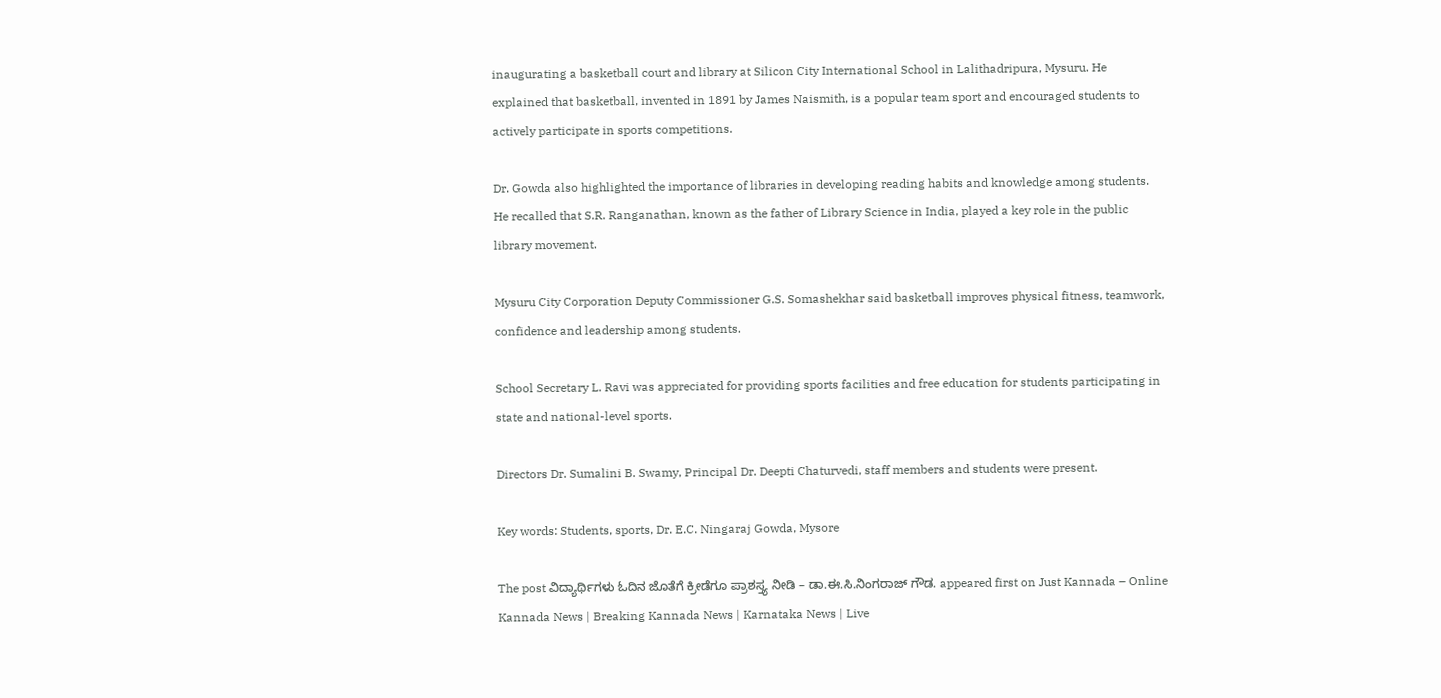inaugurating a basketball court and library at Silicon City International School in Lalithadripura, Mysuru. He explained that basketball, invented in 1891 by James Naismith, is a popular team sport and encouraged students to actively participate in sports competitions.

Dr. Gowda also highlighted the importance of libraries in developing reading habits and knowledge among students. He recalled that S.R. Ranganathan, known as the father of Library Science in India, played a key role in the public library movement.

Mysuru City Corporation Deputy Commissioner G.S. Somashekhar said basketball improves physical fitness, teamwork, confidence and leadership among students.

School Secretary L. Ravi was appreciated for providing sports facilities and free education for students participating in state and national-level sports.

Directors Dr. Sumalini B. Swamy, Principal Dr. Deepti Chaturvedi, staff members and students were present.

Key words: Students, sports, Dr. E.C. Ningaraj Gowda, Mysore

The post ವಿದ್ಯಾರ್ಥಿಗಳು ಓದಿನ ಜೊತೆಗೆ ಕ್ರೀಡೆಗೂ ಪ್ರಾಶಸ್ತ್ಯ ನೀಡಿ – ಡಾ.ಈ.ಸಿ.ನಿಂಗರಾಜ್ ಗೌಡ. appeared first on Just Kannada – Online Kannada News | Breaking Kannada News | Karnataka News | Live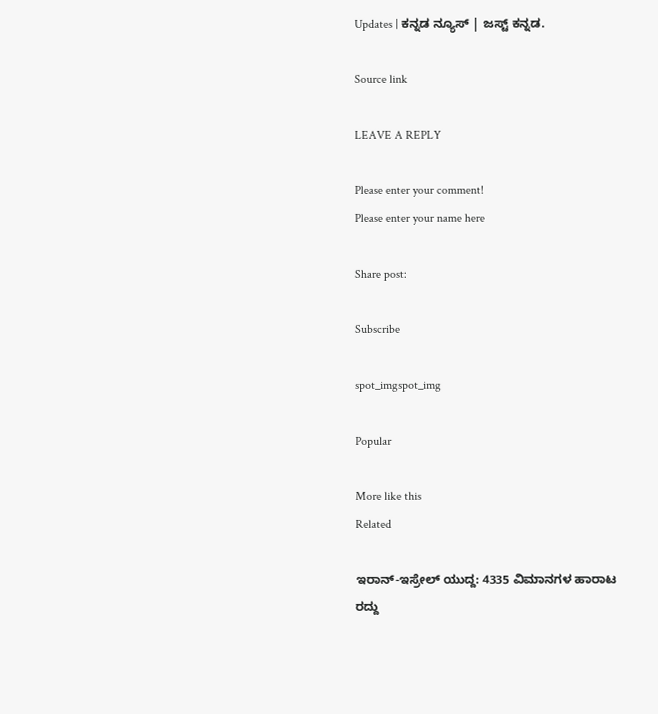Updates | ಕನ್ನಡ ನ್ಯೂಸ್ | ಜಸ್ಟ್ ಕನ್ನಡ.

Source link

LEAVE A REPLY

Please enter your comment!
Please enter your name here

Share post:

Subscribe

spot_imgspot_img

Popular

More like this
Related

ಇರಾನ್-ಇಸ್ರೇಲ್ ಯುದ್ದ: 4335 ವಿಮಾನಗಳ ಹಾರಾಟ ರದ್ದು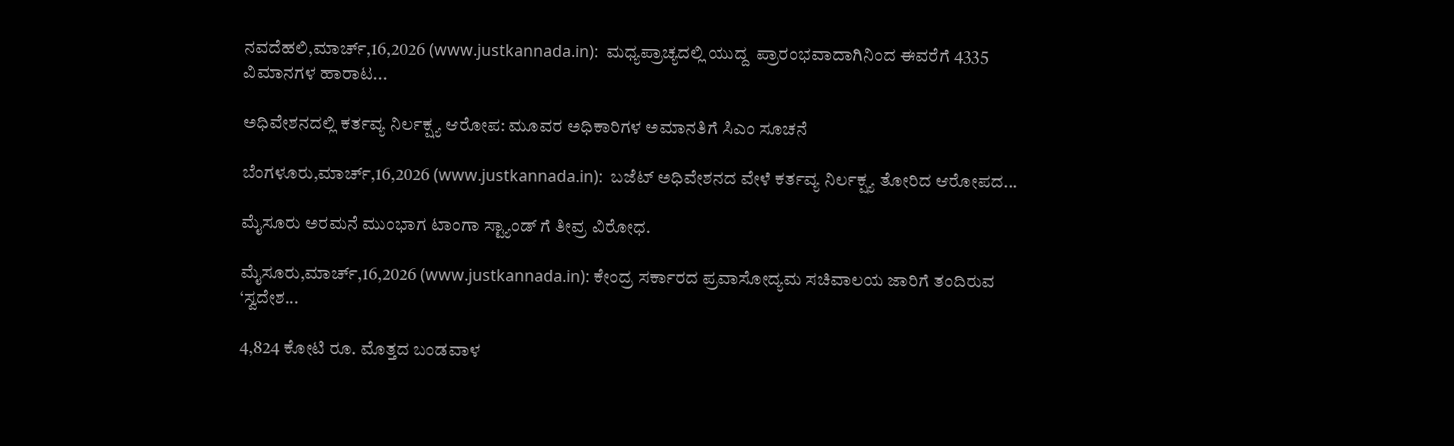ನವದೆಹಲಿ,ಮಾರ್ಚ್,16,2026 (www.justkannada.in):  ಮಧ್ಯಪ್ರಾಚ್ಯದಲ್ಲಿ ಯುದ್ದ  ಪ್ರಾರಂಭವಾದಾಗಿನಿಂದ ಈವರೆಗೆ 4335 ವಿಮಾನಗಳ ಹಾರಾಟ...

ಅಧಿವೇಶನದಲ್ಲಿ ಕರ್ತವ್ಯ ನಿರ್ಲಕ್ಷ್ಯ ಆರೋಪ: ಮೂವರ ಅಧಿಕಾರಿಗಳ ಅಮಾನತಿಗೆ ಸಿಎಂ ಸೂಚನೆ

ಬೆಂಗಳೂರು,ಮಾರ್ಚ್,16,2026 (www.justkannada.in):  ಬಜೆಟ್ ಅಧಿವೇಶನದ ವೇಳೆ ಕರ್ತವ್ಯ ನಿರ್ಲಕ್ಷ್ಯ ತೋರಿದ ಆರೋಪದ...

ಮೈಸೂರು ಅರಮನೆ ಮುಂಭಾಗ ಟಾಂಗಾ ಸ್ಟ್ಯಾಂಡ್‌ ಗೆ ತೀವ್ರ ವಿರೋಧ.

ಮೈಸೂರು,ಮಾರ್ಚ್,16,2026 (www.justkannada.in): ಕೇಂದ್ರ ಸರ್ಕಾರದ ಪ್ರವಾಸೋದ್ಯಮ ಸಚಿವಾಲಯ ಜಾರಿಗೆ ತಂದಿರುವ ‘ಸ್ವದೇಶ...

4,824 ಕೋಟಿ ರೂ. ಮೊತ್ತದ ಬಂಡವಾಳ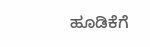ಹೂಡಿಕೆಗೆ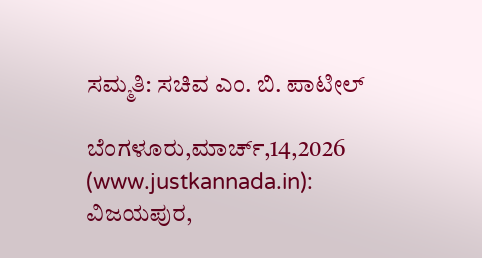ಸಮ್ಮತಿ: ಸಚಿವ ಎಂ. ಬಿ. ಪಾಟೀಲ್

ಬೆಂಗಳೂರು,ಮಾರ್ಚ್,14,2026 (www.justkannada.in): ವಿಜಯಪುರ,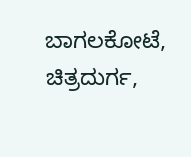ಬಾಗಲಕೋಟೆ, ಚಿತ್ರದುರ್ಗ,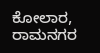ಕೋಲಾರ, ರಾಮನಗರ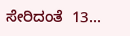ಸೇರಿದಂತೆ  13...